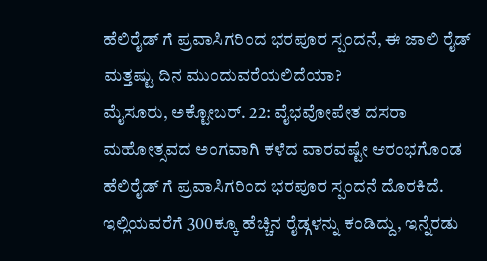ಹೆಲಿರೈಡ್ ಗೆ ಪ್ರವಾಸಿಗರಿಂದ ಭರಪೂರ ಸ್ಪಂದನೆ, ಈ ಜಾಲಿ ರೈಡ್ ಮತ್ತಷ್ಟು ದಿನ ಮುಂದುವರೆಯಲಿದೆಯಾ?
ಮೈಸೂರು, ಅಕ್ಟೋಬರ್. 22: ವೈಭವೋಪೇತ ದಸರಾ ಮಹೋತ್ಸವದ ಅಂಗವಾಗಿ ಕಳೆದ ವಾರವಷ್ಟೇ ಆರಂಭಗೊಂಡ ಹೆಲಿರೈಡ್ ಗೆ ಪ್ರವಾಸಿಗರಿಂದ ಭರಪೂರ ಸ್ಪಂದನೆ ದೊರಕಿದೆ. ಇಲ್ಲಿಯವರೆಗೆ 300ಕ್ಕೂ ಹೆಚ್ಚಿನ ರೈಡ್ಗಳನ್ನು ಕಂಡಿದ್ದು, ಇನ್ನೆರಡು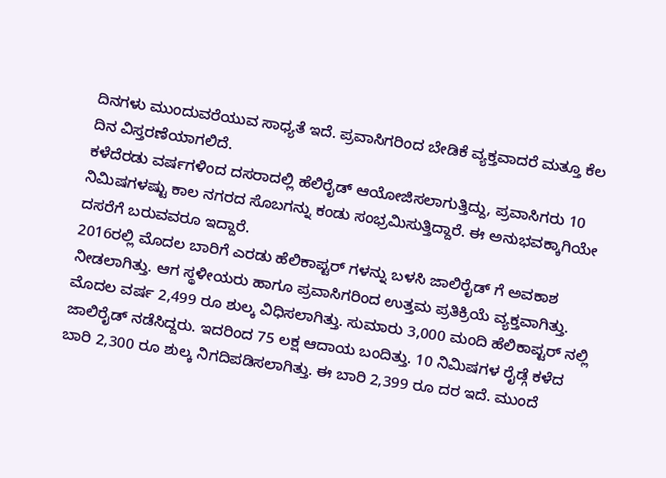ದಿನಗಳು ಮುಂದುವರೆಯುವ ಸಾಧ್ಯತೆ ಇದೆ. ಪ್ರವಾಸಿಗರಿಂದ ಬೇಡಿಕೆ ವ್ಯಕ್ತವಾದರೆ ಮತ್ತೂ ಕೆಲ ದಿನ ವಿಸ್ತರಣೆಯಾಗಲಿದೆ.
ಕಳೆದೆರಡು ವರ್ಷಗಳಿಂದ ದಸರಾದಲ್ಲಿ ಹೆಲಿರೈಡ್ ಆಯೋಜಿಸಲಾಗುತ್ತಿದ್ದು, ಪ್ರವಾಸಿಗರು 10 ನಿಮಿಷಗಳಷ್ಟು ಕಾಲ ನಗರದ ಸೊಬಗನ್ನು ಕಂಡು ಸಂಭ್ರಮಿಸುತ್ತಿದ್ದಾರೆ. ಈ ಅನುಭವಕ್ಕಾಗಿಯೇ ದಸರೆಗೆ ಬರುವವರೂ ಇದ್ದಾರೆ.
2016ರಲ್ಲಿ ಮೊದಲ ಬಾರಿಗೆ ಎರಡು ಹೆಲಿಕಾಪ್ಟರ್ ಗಳನ್ನು ಬಳಸಿ ಜಾಲಿರೈಡ್ ಗೆ ಅವಕಾಶ ನೀಡಲಾಗಿತ್ತು. ಆಗ ಸ್ಥಳೀಯರು ಹಾಗೂ ಪ್ರವಾಸಿಗರಿಂದ ಉತ್ತಮ ಪ್ರತಿಕ್ರಿಯೆ ವ್ಯಕ್ತವಾಗಿತ್ತು.
ಮೊದಲ ವರ್ಷ 2,499 ರೂ ಶುಲ್ಕ ವಿಧಿಸಲಾಗಿತ್ತು. ಸುಮಾರು 3,000 ಮಂದಿ ಹೆಲಿಕಾಪ್ಟರ್ ನಲ್ಲಿ ಜಾಲಿರೈಡ್ ನಡೆಸಿದ್ದರು. ಇದರಿಂದ 75 ಲಕ್ಷ ಆದಾಯ ಬಂದಿತ್ತು. 10 ನಿಮಿಷಗಳ ರೈಡ್ಗೆ ಕಳೆದ ಬಾರಿ 2,300 ರೂ ಶುಲ್ಕ ನಿಗದಿಪಡಿಸಲಾಗಿತ್ತು. ಈ ಬಾರಿ 2,399 ರೂ ದರ ಇದೆ. ಮುಂದೆ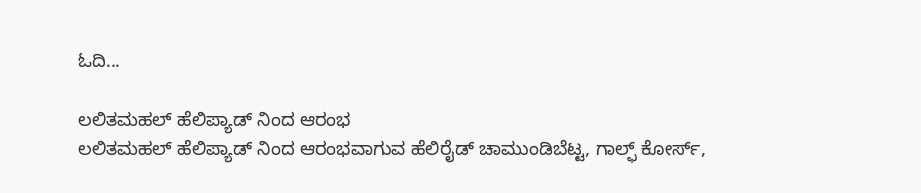ಓದಿ...

ಲಲಿತಮಹಲ್ ಹೆಲಿಪ್ಯಾಡ್ ನಿಂದ ಆರಂಭ
ಲಲಿತಮಹಲ್ ಹೆಲಿಪ್ಯಾಡ್ ನಿಂದ ಆರಂಭವಾಗುವ ಹೆಲಿರೈಡ್ ಚಾಮುಂಡಿಬೆಟ್ಟ, ಗಾಲ್ಫ್ ಕೋರ್ಸ್,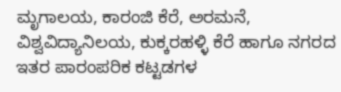ಮೃಗಾಲಯ, ಕಾರಂಜಿ ಕೆರೆ, ಅರಮನೆ, ವಿಶ್ವವಿದ್ಯಾನಿಲಯ, ಕುಕ್ಕರಹಳ್ಳಿ ಕೆರೆ ಹಾಗೂ ನಗರದ ಇತರ ಪಾರಂಪರಿಕ ಕಟ್ಟಡಗಳ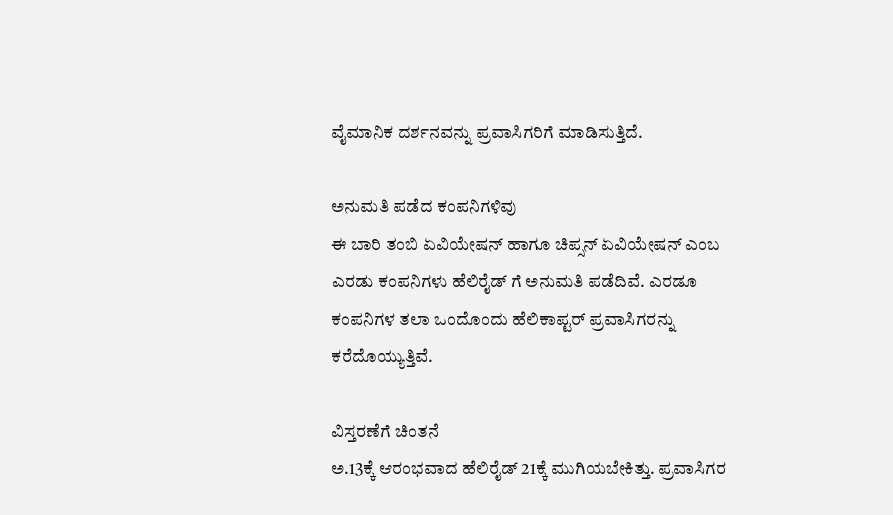ವೈಮಾನಿಕ ದರ್ಶನವನ್ನು ಪ್ರವಾಸಿಗರಿಗೆ ಮಾಡಿಸುತ್ತಿದೆ.

ಅನುಮತಿ ಪಡೆದ ಕಂಪನಿಗಳಿವು
ಈ ಬಾರಿ ತಂಬಿ ಏವಿಯೇಷನ್ ಹಾಗೂ ಚಿಪ್ಸನ್ ಏವಿಯೇಷನ್ ಎಂಬ ಎರಡು ಕಂಪನಿಗಳು ಹೆಲಿರೈಡ್ ಗೆ ಅನುಮತಿ ಪಡೆದಿವೆ. ಎರಡೂ ಕಂಪನಿಗಳ ತಲಾ ಒಂದೊಂದು ಹೆಲಿಕಾಪ್ಟರ್ ಪ್ರವಾಸಿಗರನ್ನು ಕರೆದೊಯ್ಯುತ್ತಿವೆ.

ವಿಸ್ತರಣೆಗೆ ಚಿಂತನೆ
ಅ.13ಕ್ಕೆ ಆರಂಭವಾದ ಹೆಲಿರೈಡ್ 21ಕ್ಕೆ ಮುಗಿಯಬೇಕಿತ್ತು. ಪ್ರವಾಸಿಗರ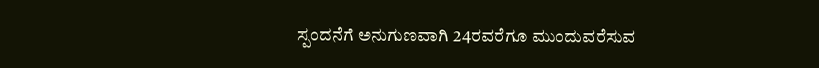ಸ್ಪಂದನೆಗೆ ಅನುಗುಣವಾಗಿ 24ರವರೆಗೂ ಮುಂದುವರೆಸುವ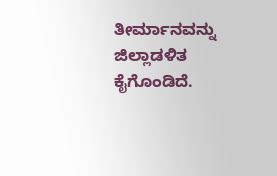ತೀರ್ಮಾನವನ್ನು ಜಿಲ್ಲಾಡಳಿತ ಕೈಗೊಂಡಿದೆ.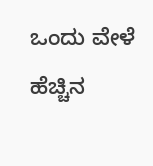ಒಂದು ವೇಳೆ ಹೆಚ್ಚಿನ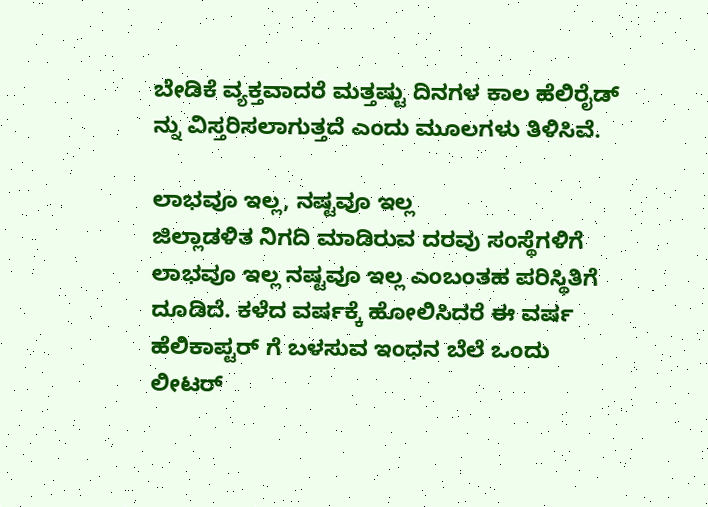ಬೇಡಿಕೆ ವ್ಯಕ್ತವಾದರೆ ಮತ್ತಷ್ಟು ದಿನಗಳ ಕಾಲ ಹೆಲಿರೈಡ್ ನ್ನು ವಿಸ್ತರಿಸಲಾಗುತ್ತದೆ ಎಂದು ಮೂಲಗಳು ತಿಳಿಸಿವೆ.

ಲಾಭವೂ ಇಲ್ಲ, ನಷ್ಟವೂ ಇಲ್ಲ
ಜಿಲ್ಲಾಡಳಿತ ನಿಗದಿ ಮಾಡಿರುವ ದರವು ಸಂಸ್ಥೆಗಳಿಗೆ ಲಾಭವೂ ಇಲ್ಲ ನಷ್ಟವೂ ಇಲ್ಲ ಎಂಬಂತಹ ಪರಿಸ್ಥಿತಿಗೆ ದೂಡಿದೆ. ಕಳೆದ ವರ್ಷಕ್ಕೆ ಹೋಲಿಸಿದರೆ ಈ ವರ್ಷ ಹೆಲಿಕಾಪ್ಟರ್ ಗೆ ಬಳಸುವ ಇಂಧನ ಬೆಲೆ ಒಂದು ಲೀಟರ್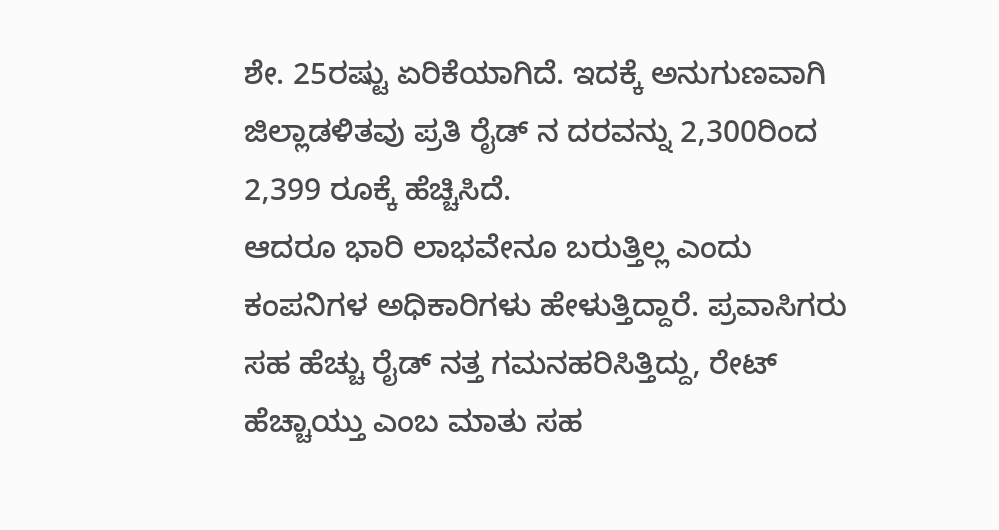ಶೇ. 25ರಷ್ಟು ಏರಿಕೆಯಾಗಿದೆ. ಇದಕ್ಕೆ ಅನುಗುಣವಾಗಿ ಜಿಲ್ಲಾಡಳಿತವು ಪ್ರತಿ ರೈಡ್ ನ ದರವನ್ನು 2,300ರಿಂದ 2,399 ರೂಕ್ಕೆ ಹೆಚ್ಚಿಸಿದೆ.
ಆದರೂ ಭಾರಿ ಲಾಭವೇನೂ ಬರುತ್ತಿಲ್ಲ ಎಂದು ಕಂಪನಿಗಳ ಅಧಿಕಾರಿಗಳು ಹೇಳುತ್ತಿದ್ದಾರೆ. ಪ್ರವಾಸಿಗರು ಸಹ ಹೆಚ್ಚು ರೈಡ್ ನತ್ತ ಗಮನಹರಿಸಿತ್ತಿದ್ದು, ರೇಟ್ ಹೆಚ್ಚಾಯ್ತು ಎಂಬ ಮಾತು ಸಹ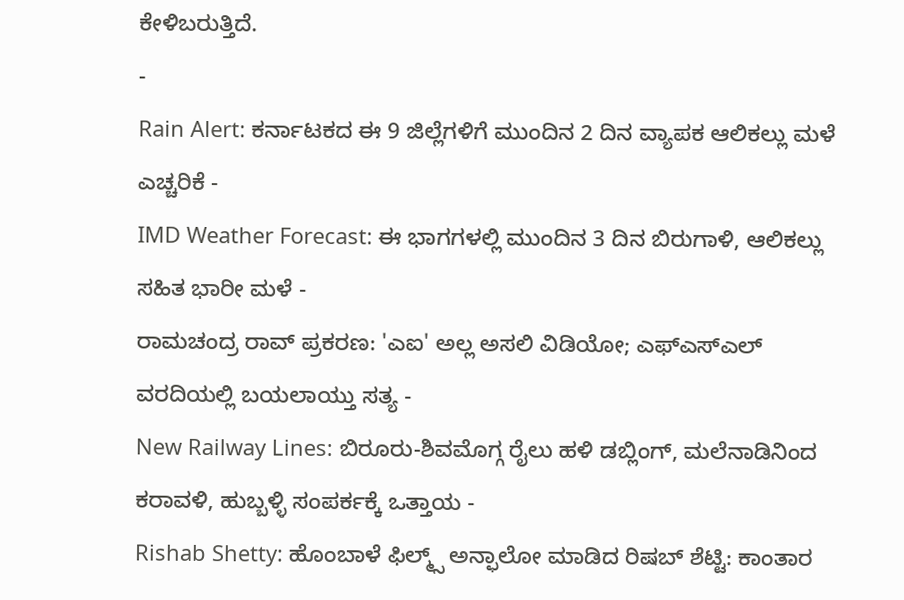ಕೇಳಿಬರುತ್ತಿದೆ.
-
Rain Alert: ಕರ್ನಾಟಕದ ಈ 9 ಜಿಲ್ಲೆಗಳಿಗೆ ಮುಂದಿನ 2 ದಿನ ವ್ಯಾಪಕ ಆಲಿಕಲ್ಲು ಮಳೆ ಎಚ್ಚರಿಕೆ -
IMD Weather Forecast: ಈ ಭಾಗಗಳಲ್ಲಿ ಮುಂದಿನ 3 ದಿನ ಬಿರುಗಾಳಿ, ಆಲಿಕಲ್ಲು ಸಹಿತ ಭಾರೀ ಮಳೆ -
ರಾಮಚಂದ್ರ ರಾವ್ ಪ್ರಕರಣ: 'ಎಐ' ಅಲ್ಲ ಅಸಲಿ ವಿಡಿಯೋ; ಎಫ್ಎಸ್ಎಲ್ ವರದಿಯಲ್ಲಿ ಬಯಲಾಯ್ತು ಸತ್ಯ -
New Railway Lines: ಬಿರೂರು-ಶಿವಮೊಗ್ಗ ರೈಲು ಹಳಿ ಡಬ್ಲಿಂಗ್, ಮಲೆನಾಡಿನಿಂದ ಕರಾವಳಿ, ಹುಬ್ಬಳ್ಳಿ ಸಂಪರ್ಕಕ್ಕೆ ಒತ್ತಾಯ -
Rishab Shetty: ಹೊಂಬಾಳೆ ಫಿಲ್ಮ್ಸ್ ಅನ್ಫಾಲೋ ಮಾಡಿದ ರಿಷಬ್ ಶೆಟ್ಟಿ: ಕಾಂತಾರ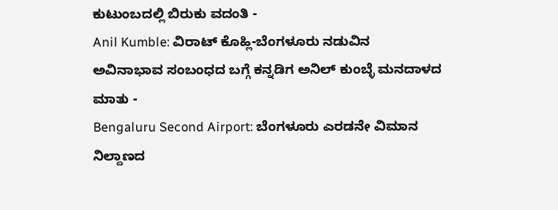ಕುಟುಂಬದಲ್ಲಿ ಬಿರುಕು ವದಂತಿ -
Anil Kumble: ವಿರಾಟ್ ಕೊಹ್ಲಿ-ಬೆಂಗಳೂರು ನಡುವಿನ ಅವಿನಾಭಾವ ಸಂಬಂಧದ ಬಗ್ಗೆ ಕನ್ನಡಿಗ ಅನಿಲ್ ಕುಂಬ್ಳೆ ಮನದಾಳದ ಮಾತು -
Bengaluru Second Airport: ಬೆಂಗಳೂರು ಎರಡನೇ ವಿಮಾನ ನಿಲ್ದಾಣದ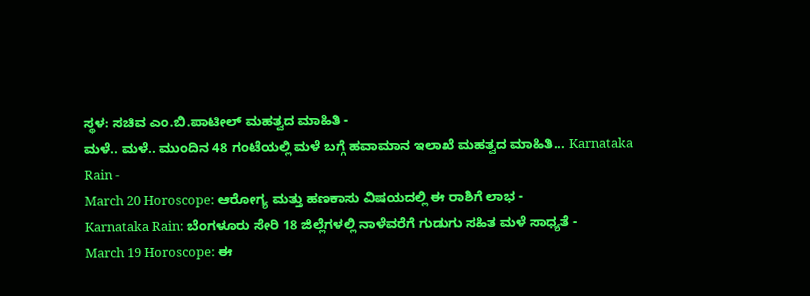ಸ್ಥಳ: ಸಚಿವ ಎಂ.ಬಿ.ಪಾಟೀಲ್ ಮಹತ್ವದ ಮಾಹಿತಿ -
ಮಳೆ.. ಮಳೆ.. ಮುಂದಿನ 48 ಗಂಟೆಯಲ್ಲಿ ಮಳೆ ಬಗ್ಗೆ ಹವಾಮಾನ ಇಲಾಖೆ ಮಹತ್ವದ ಮಾಹಿತಿ... Karnataka Rain -
March 20 Horoscope: ಆರೋಗ್ಯ ಮತ್ತು ಹಣಕಾಸು ವಿಷಯದಲ್ಲಿ ಈ ರಾಶಿಗೆ ಲಾಭ -
Karnataka Rain: ಬೆಂಗಳೂರು ಸೇರಿ 18 ಜಿಲ್ಲೆಗಳಲ್ಲಿ ನಾಳೆವರೆಗೆ ಗುಡುಗು ಸಹಿತ ಮಳೆ ಸಾಧ್ಯತೆ -
March 19 Horoscope: ಈ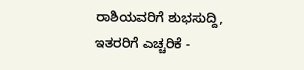ರಾಶಿಯವರಿಗೆ ಶುಭಸುದ್ದಿ, ಇತರರಿಗೆ ಎಚ್ಚರಿಕೆ -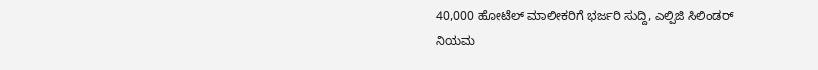40,000 ಹೋಟೆಲ್ ಮಾಲೀಕರಿಗೆ ಭರ್ಜರಿ ಸುದ್ದಿ, ಎಲ್ಪಿಜಿ ಸಿಲಿಂಡರ್ ನಿಯಮ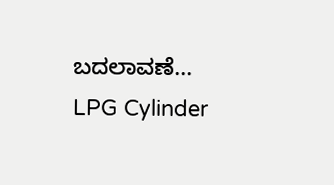ಬದಲಾವಣೆ... LPG Cylinder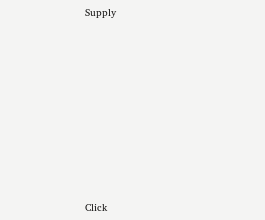Supply












Click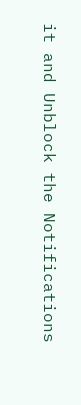it and Unblock the Notifications